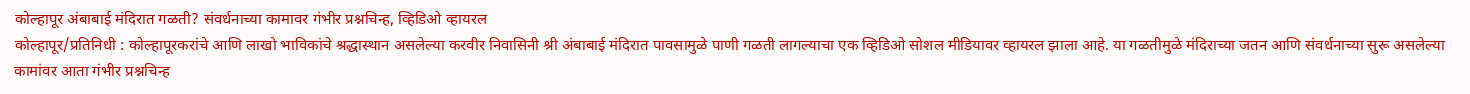कोल्हापूर अंबाबाई मंदिरात गळती? संवर्धनाच्या कामावर गंभीर प्रश्नचिन्ह, व्हिडिओ व्हायरल
कोल्हापूर/प्रतिनिधी : कोल्हापूरकरांचे आणि लाखो भाविकांचे श्रद्धास्थान असलेल्या करवीर निवासिनी श्री अंबाबाई मंदिरात पावसामुळे पाणी गळती लागल्याचा एक व्हिडिओ सोशल मीडियावर व्हायरल झाला आहे. या गळतीमुळे मंदिराच्या जतन आणि संवर्धनाच्या सुरू असलेल्या कामांवर आता गंभीर प्रश्नचिन्ह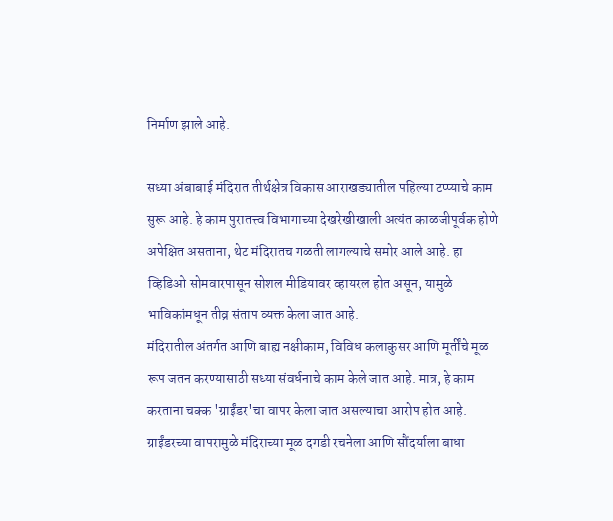निर्माण झाले आहे.

सध्या अंबाबाई मंदिरात तीर्थक्षेत्र विकास आराखड्यातील पहिल्या टप्प्याचे काम सुरू आहे. हे काम पुरातत्त्व विभागाच्या देखरेखीखाली अत्यंत काळजीपूर्वक होणे अपेक्षित असताना, थेट मंदिरातच गळती लागल्याचे समोर आले आहे. हा व्हिडिओ सोमवारपासून सोशल मीडियावर व्हायरल होत असून, यामुळे भाविकांमधून तीव्र संताप व्यक्त केला जात आहे.
मंदिरातील अंतर्गत आणि बाह्य नक्षीकाम, विविध कलाकुसर आणि मूर्तींचे मूळ रूप जतन करण्यासाठी सध्या संवर्धनाचे काम केले जात आहे. मात्र, हे काम करताना चक्क 'ग्राईंडर'चा वापर केला जात असल्याचा आरोप होत आहे. ग्राईंडरच्या वापरामुळे मंदिराच्या मूळ दगडी रचनेला आणि सौंदर्याला बाधा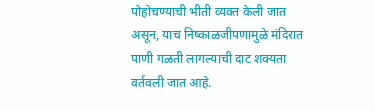पोहोचण्याची भीती व्यक्त केली जात असून, याच निष्काळजीपणामुळे मंदिरात पाणी गळती लागल्याची दाट शक्यता वर्तवली जात आहे.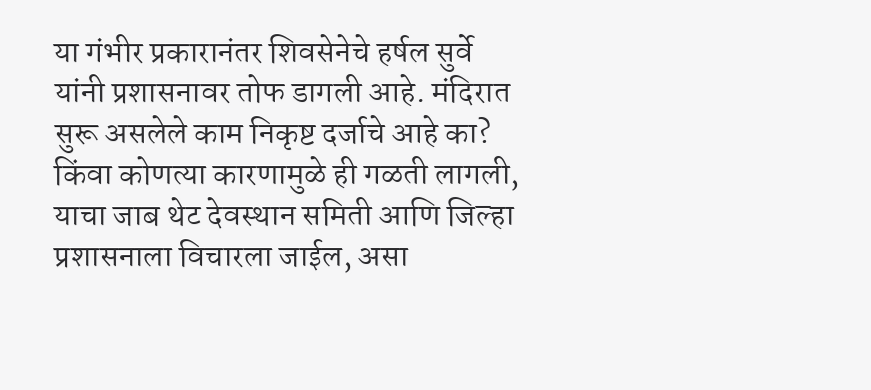या गंभीर प्रकारानंतर शिवसेनेचे हर्षल सुर्वे यांनी प्रशासनावर तोफ डागली आहे. मंदिरात सुरू असलेले काम निकृष्ट दर्जाचे आहे का? किंवा कोणत्या कारणामुळे ही गळती लागली, याचा जाब थेट देवस्थान समिती आणि जिल्हा प्रशासनाला विचारला जाईल, असा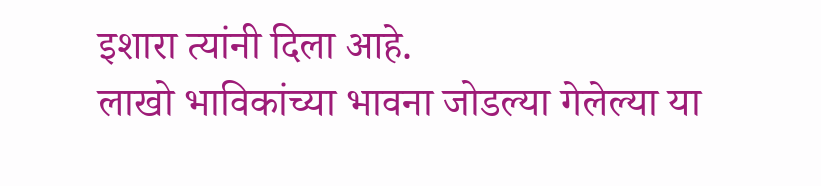इशारा त्यांनी दिला आहे.
लाखो भाविकांच्या भावना जोडल्या गेलेल्या या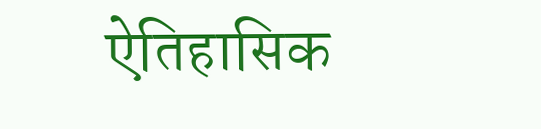ऐतिहासिक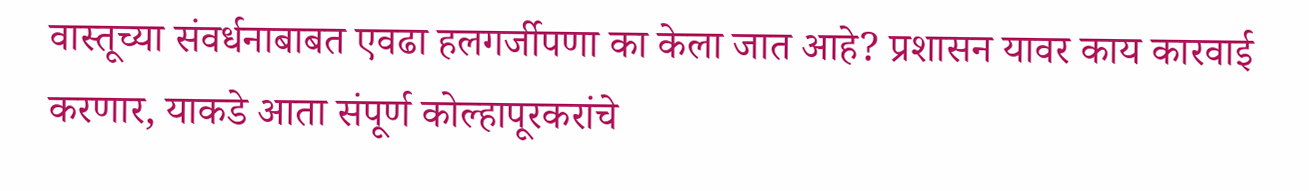वास्तूच्या संवर्धनाबाबत एवढा हलगर्जीपणा का केला जात आहे? प्रशासन यावर काय कारवाई करणार, याकडे आता संपूर्ण कोल्हापूरकरांचे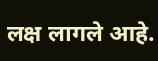लक्ष लागले आहे.